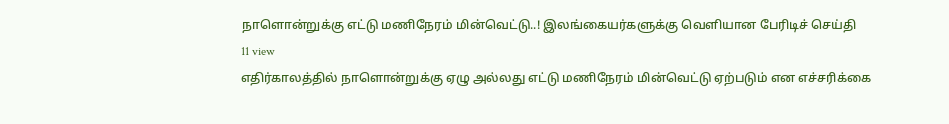நாளொன்றுக்கு எட்டு மணிநேரம் மின்வெட்டு..! இலங்கையர்களுக்கு வெளியான பேரிடிச் செய்தி
11 view
எதிர்காலத்தில் நாளொன்றுக்கு ஏழு அல்லது எட்டு மணிநேரம் மின்வெட்டு ஏற்படும் என எச்சரிக்கை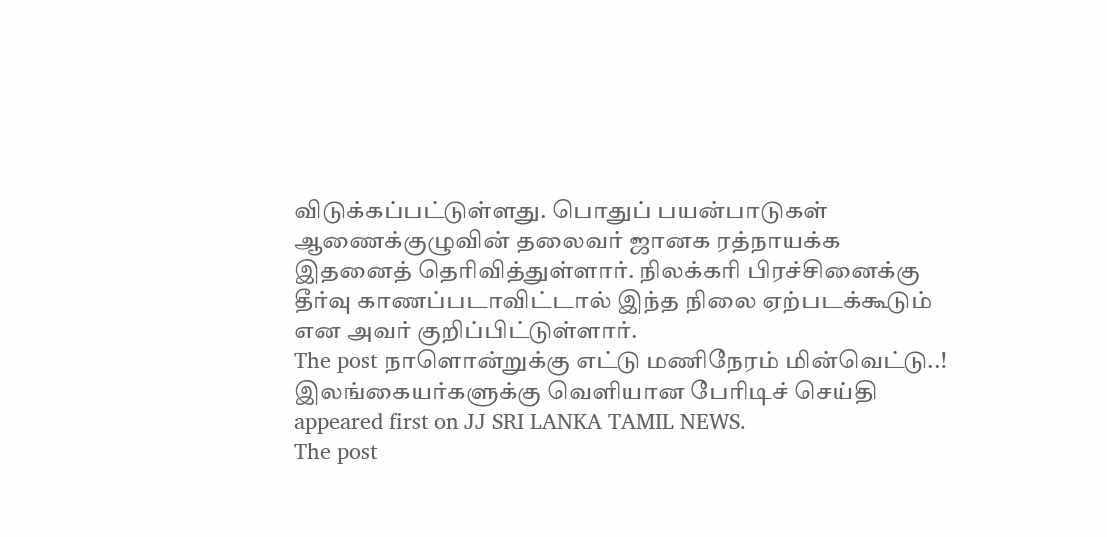விடுக்கப்பட்டுள்ளது. பொதுப் பயன்பாடுகள் ஆணைக்குழுவின் தலைவர் ஜானக ரத்நாயக்க இதனைத் தெரிவித்துள்ளார். நிலக்கரி பிரச்சினைக்கு தீர்வு காணப்படாவிட்டால் இந்த நிலை ஏற்படக்கூடும் என அவர் குறிப்பிட்டுள்ளார்.
The post நாளொன்றுக்கு எட்டு மணிநேரம் மின்வெட்டு..! இலங்கையர்களுக்கு வெளியான பேரிடிச் செய்தி appeared first on JJ SRI LANKA TAMIL NEWS.
The post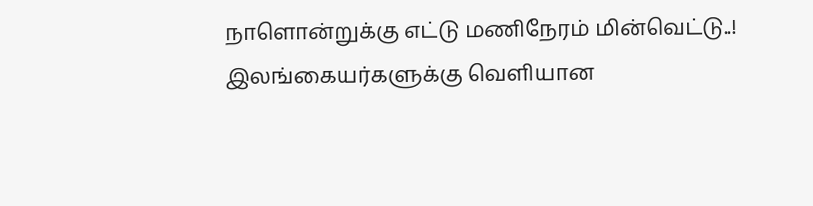நாளொன்றுக்கு எட்டு மணிநேரம் மின்வெட்டு..! இலங்கையர்களுக்கு வெளியான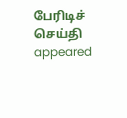பேரிடிச் செய்தி appeared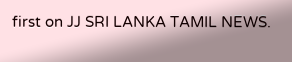first on JJ SRI LANKA TAMIL NEWS.